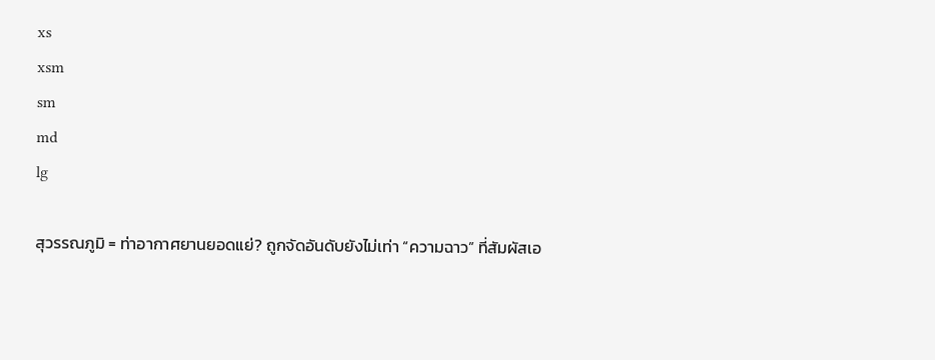xs
xsm
sm
md
lg

สุวรรณภูมิ = ท่าอากาศยานยอดแย่? ถูกจัดอันดับยังไม่เท่า “ความฉาว” ที่สัมผัสเอ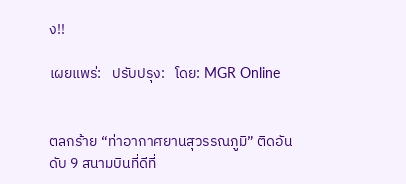ง!!

เผยแพร่:   ปรับปรุง:   โดย: MGR Online


ตลกร้าย “ท่าอากาศยานสุวรรณภูมิ” ติดอันดับ 9 สนามบินที่ดีที่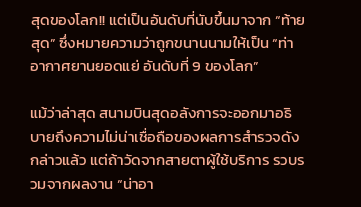สุดของโลก!! แต่เป็นอันดับที่นับขึ้นมาจาก “ท้ายสุด” ซึ่งหมายความว่าถูกขนานนามให้เป็น “ท่าอากาศยานยอดแย่ อันดับที่ 9 ของโลก”

แม้ว่าล่าสุด สนามบินสุดอลังการจะออกมาอธิบายถึงความไม่น่าเชื่อถือของผลการสำรวจดังกล่าวแล้ว แต่ถ้าวัดจากสายตาผู้ใช้บริการ รวบรวมจากผลงาน “น่าอา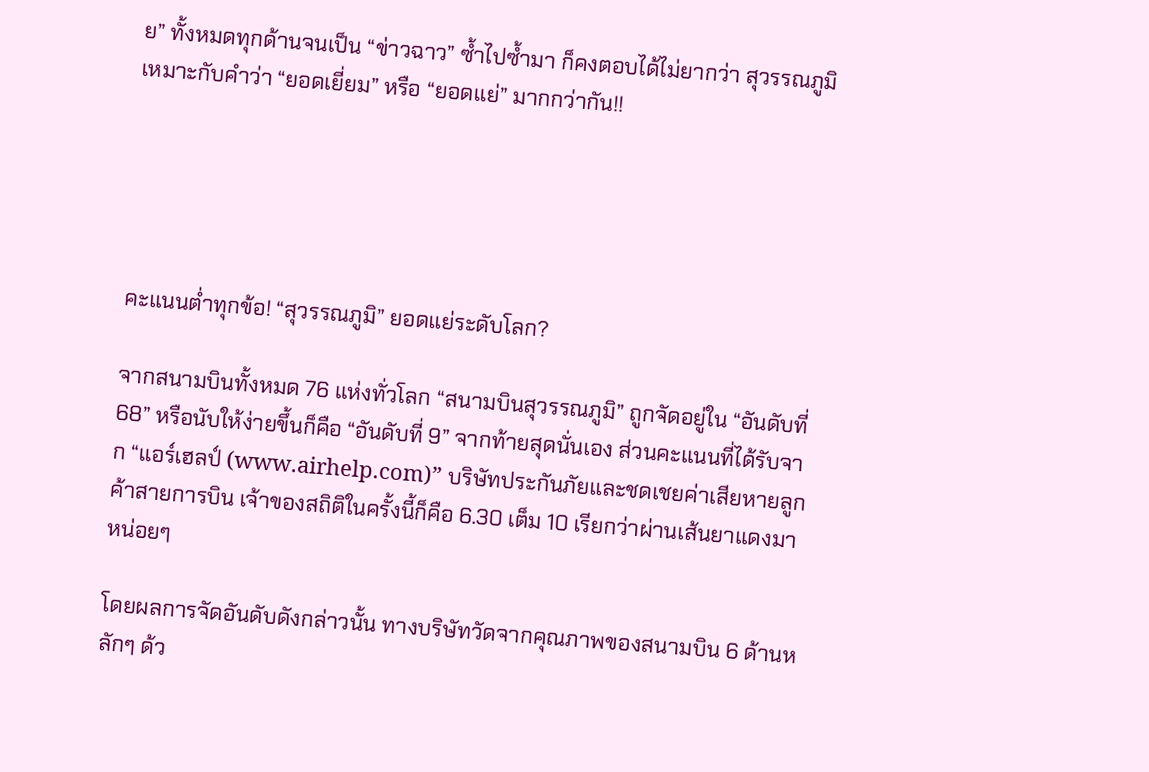ย” ทั้งหมดทุกด้านจนเป็น “ข่าวฉาว” ซ้ำไปซ้ำมา ก็คงตอบได้ไม่ยากว่า สุวรรณภูมิเหมาะกับคำว่า “ยอดเยี่ยม” หรือ “ยอดแย่” มากกว่ากัน!!





คะแนนต่ำทุกข้อ! “สุวรรณภูมิ” ยอดแย่ระดับโลก?

จากสนามบินทั้งหมด 76 แห่งทั่วโลก “สนามบินสุวรรณภูมิ” ถูกจัดอยู่ใน “อันดับที่ 68” หรือนับให้ง่ายขึ้นก็คือ “อันดับที่ 9” จากท้ายสุดนั่นเอง ส่วนคะแนนที่ได้รับจาก “แอร์เฮลป์ (www.airhelp.com)” บริษัทประกันภัยและชดเชยค่าเสียหายลูกค้าสายการบิน เจ้าของสถิติในครั้งนี้ก็คือ 6.30 เต็ม 10 เรียกว่าผ่านเส้นยาแดงมาหน่อยๆ

โดยผลการจัดอันดับดังกล่าวนั้น ทางบริษัทวัดจากคุณภาพของสนามบิน 6 ด้านหลักๆ ด้ว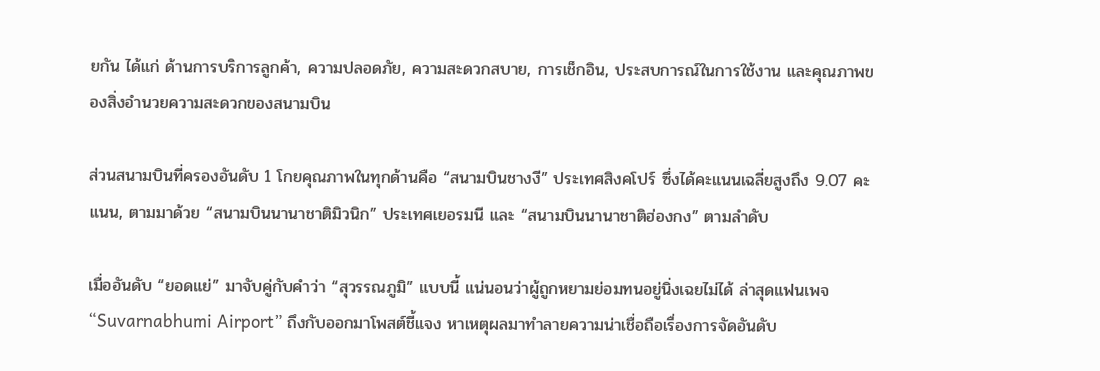ยกัน ได้แก่ ด้านการบริการลูกค้า, ความปลอดภัย, ความสะดวกสบาย, การเช็กอิน, ประสบการณ์ในการใช้งาน และคุณภาพของสิ่งอำนวยความสะดวกของสนามบิน

ส่วนสนามบินที่ครองอันดับ 1 โกยคุณภาพในทุกด้านคือ “สนามบินชางงี” ประเทศสิงคโปร์ ซึ่งได้คะแนนเฉลี่ยสูงถึง 9.07 คะแนน, ตามมาด้วย “สนามบินนานาชาติมิวนิก” ประเทศเยอรมนี และ “สนามบินนานาชาติฮ่องกง” ตามลำดับ

เมื่ออันดับ “ยอดแย่” มาจับคู่กับคำว่า “สุวรรณภูมิ” แบบนี้ แน่นอนว่าผู้ถูกหยามย่อมทนอยู่นิ่งเฉยไม่ได้ ล่าสุดแฟนเพจ “Suvarnabhumi Airport” ถึงกับออกมาโพสต์ชี้แจง หาเหตุผลมาทำลายความน่าเชื่อถือเรื่องการจัดอันดับ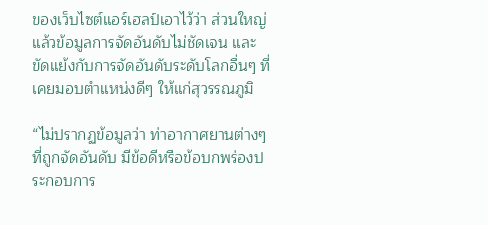ของเว็บไซต์แอร์เฮลป์เอาไว้ว่า ส่วนใหญ่แล้วข้อมูลการจัดอันดับไม่ชัดเจน และขัดแย้งกับการจัดอันดับระดับโลกอื่นๆ ที่เคยมอบตำแหน่งดีๆ ให้แก่สุวรรณภูมิ

“ไม่ปรากฏข้อมูลว่า ท่าอากาศยานต่างๆ ที่ถูกจัดอันดับ มีข้อดีหรือข้อบกพร่องประกอบการ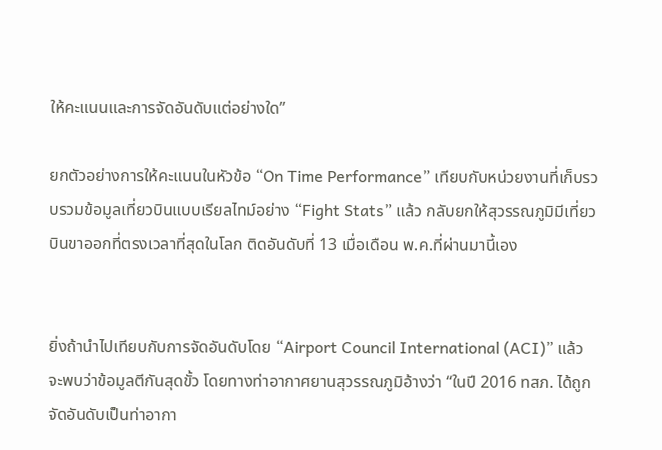ให้คะแนนและการจัดอันดับแต่อย่างใด”

ยกตัวอย่างการให้คะแนนในหัวข้อ “On Time Performance” เทียบกับหน่วยงานที่เก็บรวบรวมข้อมูลเที่ยวบินแบบเรียลไทม์อย่าง “Fight Stats” แล้ว กลับยกให้สุวรรณภูมิมีเที่ยวบินขาออกที่ตรงเวลาที่สุดในโลก ติดอันดับที่ 13 เมื่อเดือน พ.ค.ที่ผ่านมานี้เอง


ยิ่งถ้านำไปเทียบกับการจัดอันดับโดย “Airport Council International (ACI)” แล้ว จะพบว่าข้อมูลตีกันสุดขั้ว โดยทางท่าอากาศยานสุวรรณภูมิอ้างว่า “ในปี 2016 ทสภ. ได้ถูกจัดอันดับเป็นท่าอากา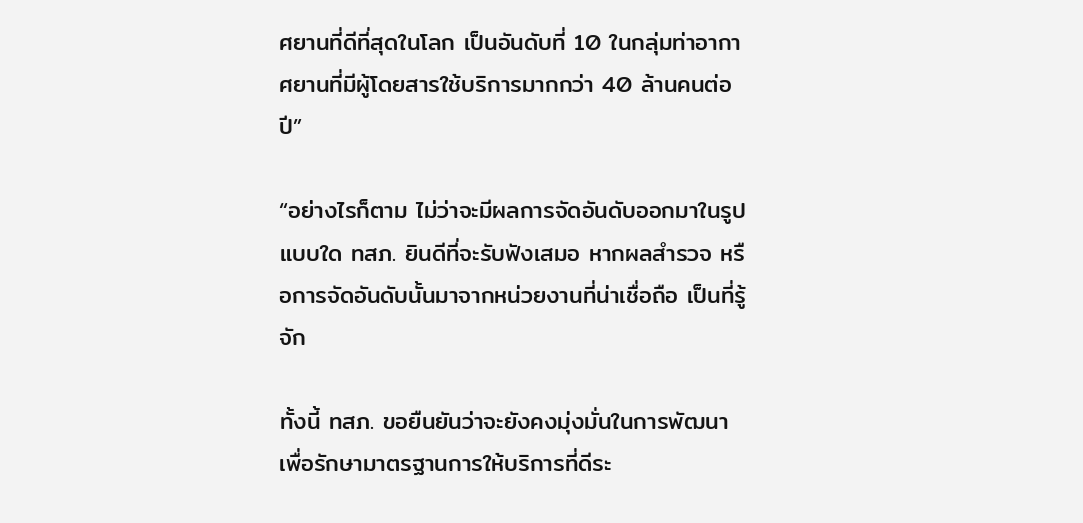ศยานที่ดีที่สุดในโลก เป็นอันดับที่ 10 ในกลุ่มท่าอากาศยานที่มีผู้โดยสารใช้บริการมากกว่า 40 ล้านคนต่อปี”

“อย่างไรก็ตาม ไม่ว่าจะมีผลการจัดอันดับออกมาในรูปแบบใด ทสภ. ยินดีที่จะรับฟังเสมอ หากผลสำรวจ หรือการจัดอันดับนั้นมาจากหน่วยงานที่น่าเชื่อถือ เป็นที่รู้จัก

ทั้งนี้ ทสภ. ขอยืนยันว่าจะยังคงมุ่งมั่นในการพัฒนา เพื่อรักษามาตรฐานการให้บริการที่ดีระ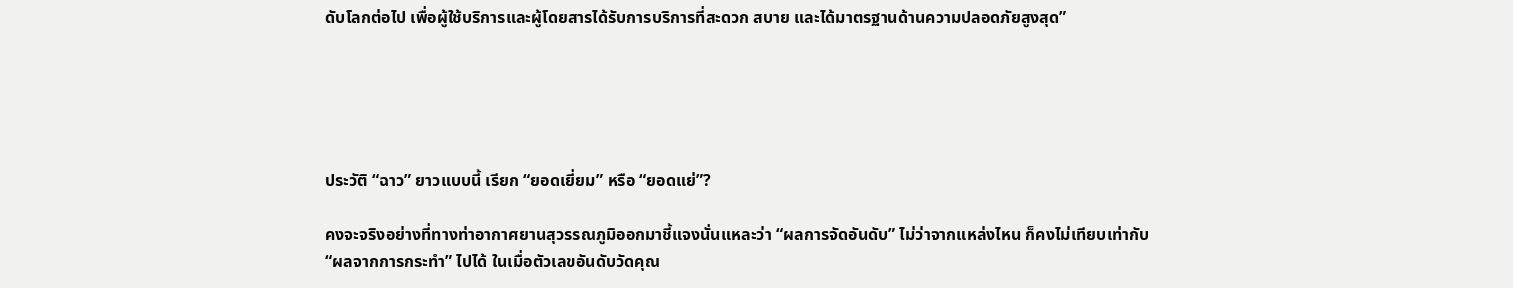ดับโลกต่อไป เพื่อผู้ใช้บริการและผู้โดยสารได้รับการบริการที่สะดวก สบาย และได้มาตรฐานด้านความปลอดภัยสูงสุด”





ประวัติ “ฉาว” ยาวแบบนี้ เรียก “ยอดเยี่ยม” หรือ “ยอดแย่”?

คงจะจริงอย่างที่ทางท่าอากาศยานสุวรรณภูมิออกมาชี้แจงนั่นแหละว่า “ผลการจัดอันดับ” ไม่ว่าจากแหล่งไหน ก็คงไม่เทียบเท่ากับ “ผลจากการกระทำ” ไปได้ ในเมื่อตัวเลขอันดับวัดคุณ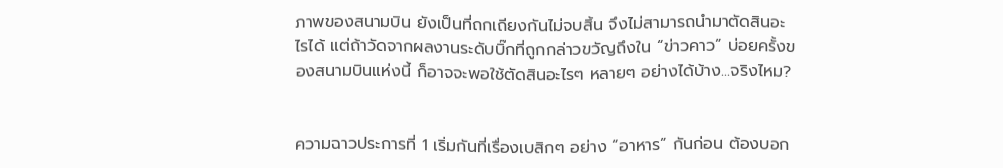ภาพของสนามบิน ยังเป็นที่ถกเถียงกันไม่จบสิ้น จึงไม่สามารถนำมาตัดสินอะไรได้ แต่ถ้าวัดจากผลงานระดับบิ๊กที่ถูกกล่าวขวัญถึงใน “ข่าวคาว” บ่อยครั้งของสนามบินแห่งนี้ ก็อาจจะพอใช้ตัดสินอะไรๆ หลายๆ อย่างได้บ้าง...จริงไหม?


ความฉาวประการที่ 1 เริ่มกันที่เรื่องเบสิกๆ อย่าง “อาหาร” กันก่อน ต้องบอก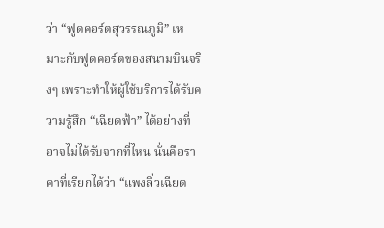ว่า “ฟูดคอร์ตสุวรรณภูมิ” เหมาะกับฟูดคอร์ตของสนามบินจริงๆ เพราะทำให้ผู้ใช้บริการได้รับความรู้สึก “เฉียดฟ้า” ได้อย่างที่อาจไม่ได้รับจากที่ไหน นั่นคือราคาที่เรียกได้ว่า “แพงลิ่วเฉียด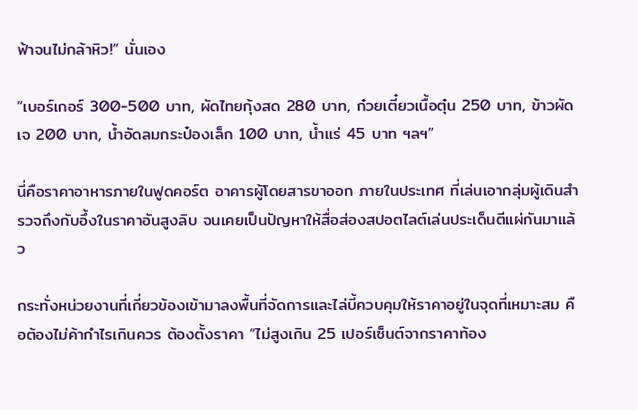ฟ้าจนไม่กล้าหิว!” นั่นเอง

“เบอร์เกอร์ 300-500 บาท, ผัดไทยกุ้งสด 280 บาท, ก๋วยเตี๋ยวเนื้อตุ๋น 250 บาท, ข้าวผัดเจ 200 บาท, น้ำอัดลมกระป๋องเล็ก 100 บาท, น้ำแร่ 45 บาท ฯลฯ”

นี่คือราคาอาหารภายในฟูดคอร์ต อาคารผู้โดยสารขาออก ภายในประเทศ ที่เล่นเอากลุ่มผู้เดินสำรวจถึงกับอึ้งในราคาอันสูงลิบ จนเคยเป็นปัญหาให้สื่อส่องสปอตไลต์เล่นประเด็นตีแผ่กันมาแล้ว

กระทั่งหน่วยงานที่เกี่ยวข้องเข้ามาลงพื้นที่จัดการและไล่บี้ควบคุมให้ราคาอยู่ในจุดที่เหมาะสม คือต้องไม่ค้ากำไรเกินควร ต้องตั้งราคา “ไม่สูงเกิน 25 เปอร์เซ็นต์จากราคาท้อง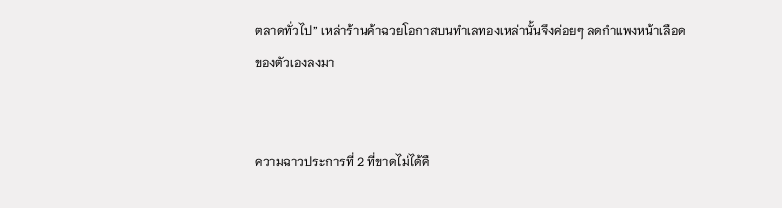ตลาดทั่วไป” เหล่าร้านค้าฉวยโอกาสบนทำเลทองเหล่านั้นจึงค่อยๆ ลดกำแพงหน้าเลือดของตัวเองลงมา


ความฉาวประการที่ 2 ที่ขาดไม่ได้คื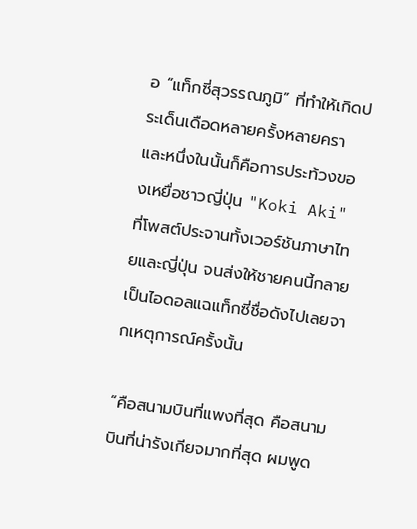อ “แท็กซี่สุวรรณภูมิ” ที่ทำให้เกิดประเด็นเดือดหลายครั้งหลายครา และหนึ่งในนั้นก็คือการประท้วงของเหยื่อชาวญี่ปุ่น "Koki Aki" ที่โพสต์ประจานทั้งเวอร์ชันภาษาไทยและญี่ปุ่น จนส่งให้ชายคนนี้กลายเป็นไอดอลแฉแท็กซี่ชื่อดังไปเลยจากเหตุการณ์ครั้งนั้น

“คือสนามบินที่แพงที่สุด คือสนามบินที่น่ารังเกียจมากที่สุด ผมพูด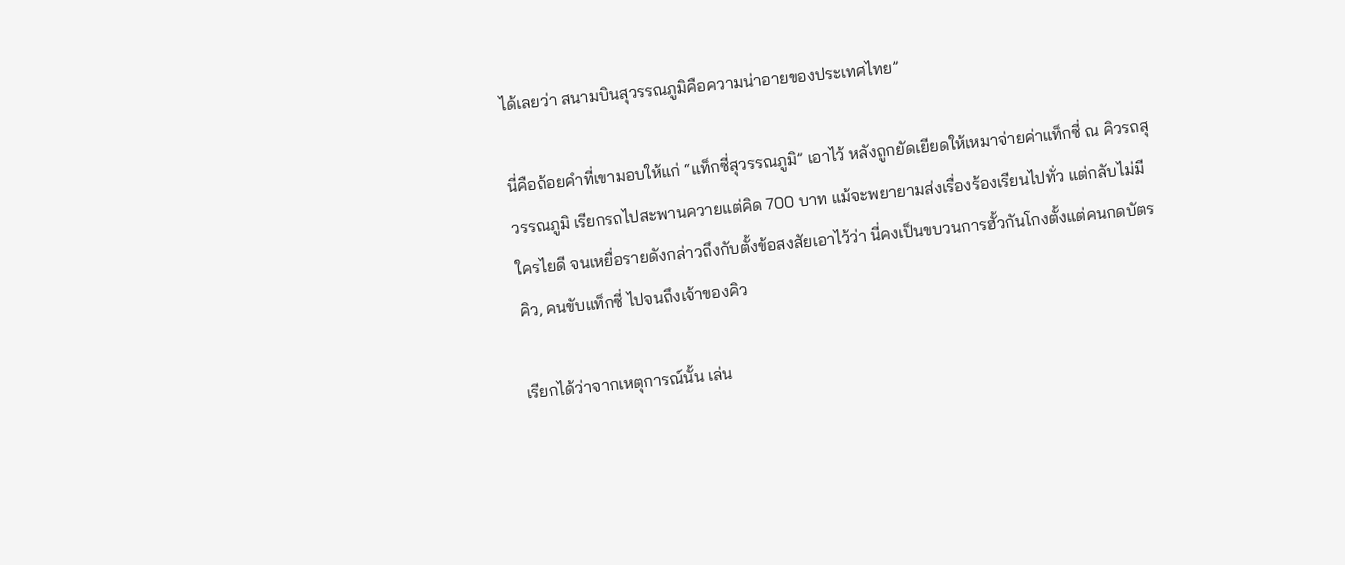ได้เลยว่า สนามบินสุวรรณภูมิคือความน่าอายของประเทศไทย”

นี่คือถ้อยคำที่เขามอบให้แก่ “แท็กซี่สุวรรณภูมิ” เอาไว้ หลังถูกยัดเยียดให้เหมาจ่ายค่าแท็กซี่ ณ คิวรถสุวรรณภูมิ เรียกรถไปสะพานควายแต่คิด 700 บาท แม้จะพยายามส่งเรื่องร้องเรียนไปทั่ว แต่กลับไม่มีใครไยดี จนเหยื่อรายดังกล่าวถึงกับตั้งข้อสงสัยเอาไว้ว่า นี่คงเป็นขบวนการฮั้วกันโกงตั้งแต่คนกดบัตรคิว, คนขับแท็กซี่ ไปจนถึงเจ้าของคิว

เรียกได้ว่าจากเหตุการณ์นั้น เล่น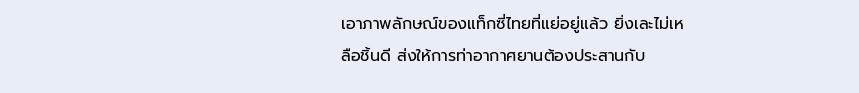เอาภาพลักษณ์ของแท็กซี่ไทยที่แย่อยู่แล้ว ยิ่งเละไม่เหลือชิ้นดี ส่งให้การท่าอากาศยานต้องประสานกับ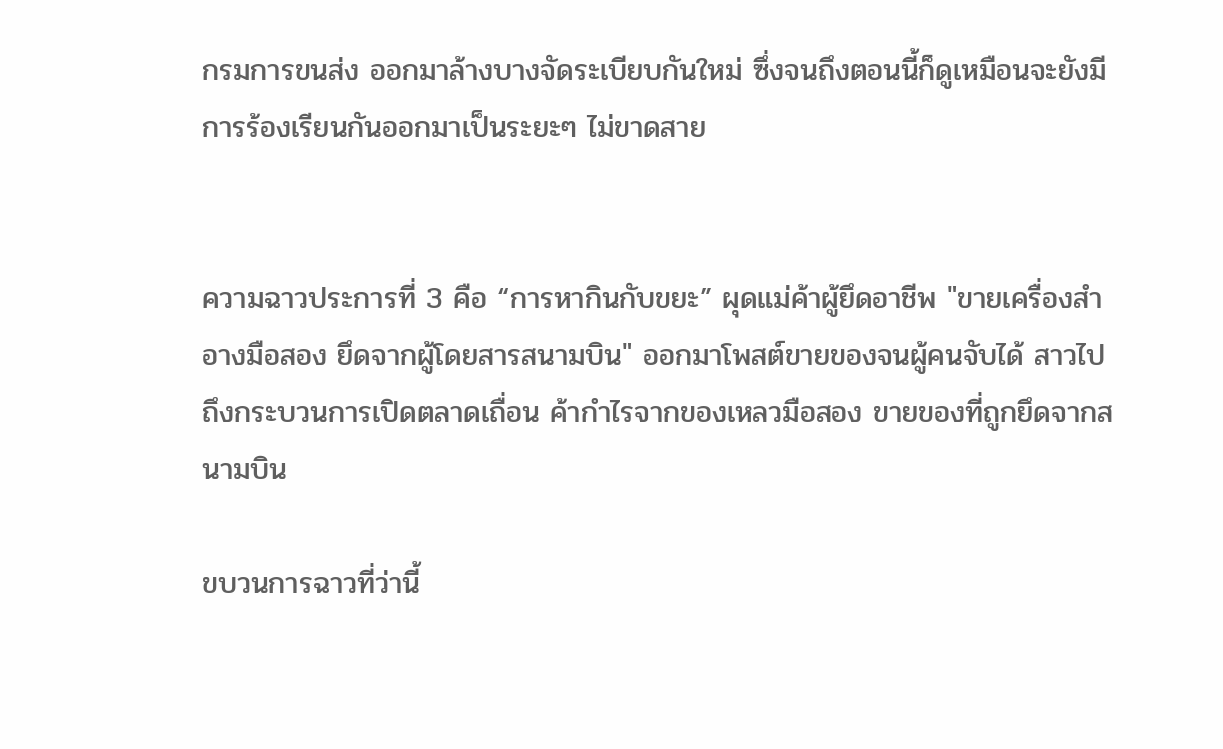กรมการขนส่ง ออกมาล้างบางจัดระเบียบกันใหม่ ซึ่งจนถึงตอนนี้ก็ดูเหมือนจะยังมีการร้องเรียนกันออกมาเป็นระยะๆ ไม่ขาดสาย


ความฉาวประการที่ 3 คือ “การหากินกับขยะ” ผุดแม่ค้าผู้ยึดอาชีพ "ขายเครื่องสำอางมือสอง ยึดจากผู้โดยสารสนามบิน" ออกมาโพสต์ขายของจนผู้คนจับได้ สาวไปถึงกระบวนการเปิดตลาดเถื่อน ค้ากำไรจากของเหลวมือสอง ขายของที่ถูกยึดจากสนามบิน

ขบวนการฉาวที่ว่านี้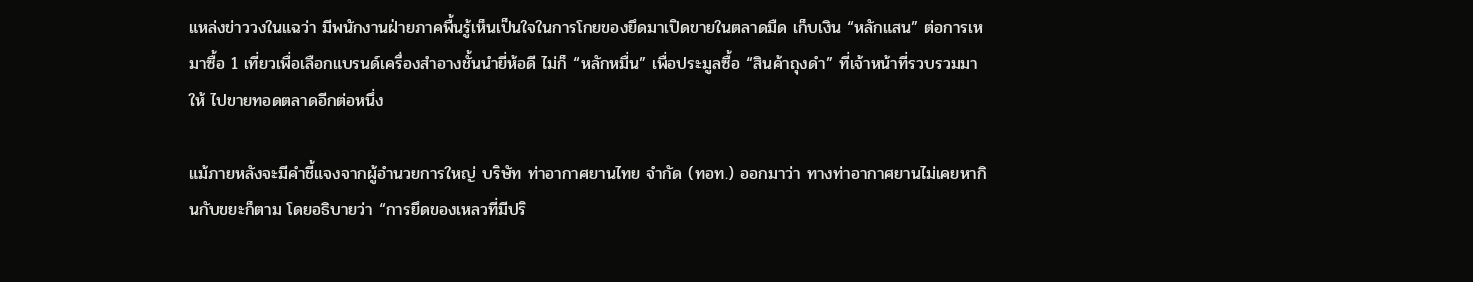แหล่งข่าววงในแฉว่า มีพนักงานฝ่ายภาคพื้นรู้เห็นเป็นใจในการโกยของยึดมาเปิดขายในตลาดมืด เก็บเงิน “หลักแสน” ต่อการเหมาซื้อ 1 เที่ยวเพื่อเลือกแบรนด์เครื่องสำอางชั้นนำยี่ห้อดี ไม่ก็ “หลักหมื่น” เพื่อประมูลซื้อ “สินค้าถุงดำ” ที่เจ้าหน้าที่รวบรวมมาให้ ไปขายทอดตลาดอีกต่อหนึ่ง

แม้ภายหลังจะมีคำชี้แจงจากผู้อำนวยการใหญ่ บริษัท ท่าอากาศยานไทย จำกัด (ทอท.) ออกมาว่า ทางท่าอากาศยานไม่เคยหากินกับขยะก็ตาม โดยอธิบายว่า “การยึดของเหลวที่มีปริ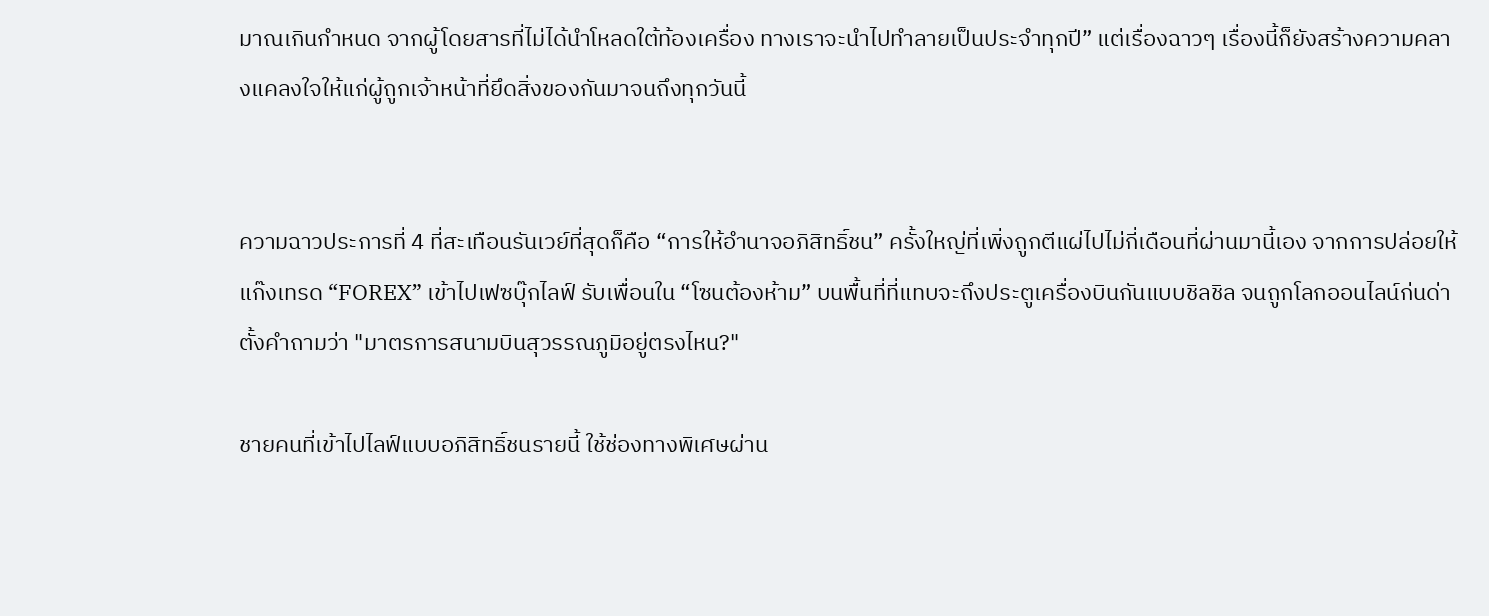มาณเกินกำหนด จากผู้โดยสารที่ไม่ได้นำโหลดใต้ท้องเครื่อง ทางเราจะนำไปทำลายเป็นประจำทุกปี” แต่เรื่องฉาวๆ เรื่องนี้ก็ยังสร้างความคลางแคลงใจให้แก่ผู้ถูกเจ้าหน้าที่ยึดสิ่งของกันมาจนถึงทุกวันนี้


ความฉาวประการที่ 4 ที่สะเทือนรันเวย์ที่สุดก็คือ “การให้อำนาจอภิสิทธิ์ชน” ครั้งใหญ่ที่เพิ่งถูกตีแผ่ไปไม่กี่เดือนที่ผ่านมานี้เอง จากการปล่อยให้แก๊งเทรด “FOREX” เข้าไปเฟซบุ๊กไลฟ์ รับเพื่อนใน “โซนต้องห้าม” บนพื้นที่ที่แทบจะถึงประตูเครื่องบินกันแบบชิลชิล จนถูกโลกออนไลน์ก่นด่า ตั้งคำถามว่า "มาตรการสนามบินสุวรรณภูมิอยู่ตรงไหน?"

ชายคนที่เข้าไปไลฟ์แบบอภิสิทธิ์ชนรายนี้ ใช้ช่องทางพิเศษผ่าน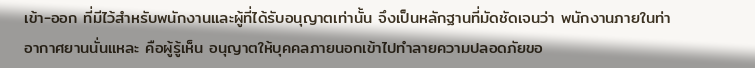เข้า-ออก ที่มีไว้สำหรับพนักงานและผู้ที่ได้รับอนุญาตเท่านั้น จึงเป็นหลักฐานที่มัดชัดเจนว่า พนักงานภายในท่าอากาศยานนั่นแหละ คือผู้รู้เห็น อนุญาตให้บุคคลภายนอกเข้าไปทำลายความปลอดภัยขอ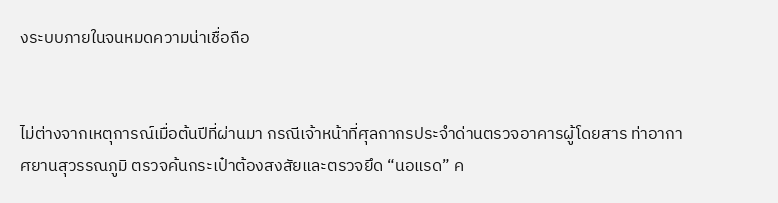งระบบภายในจนหมดความน่าเชื่อถือ


ไม่ต่างจากเหตุการณ์เมื่อต้นปีที่ผ่านมา กรณีเจ้าหน้าที่ศุลกากรประจำด่านตรวจอาคารผู้โดยสาร ท่าอากาศยานสุวรรณภูมิ ตรวจค้นกระเป๋าต้องสงสัยและตรวจยึด “นอแรด” ค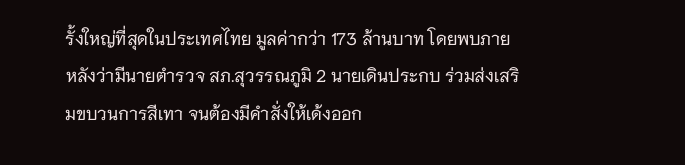รั้งใหญ่ที่สุดในประเทศไทย มูลค่ากว่า 173 ล้านบาท โดยพบภายหลังว่ามีนายตำรวจ สภ.สุวรรณภูมิ 2 นายเดินประกบ ร่วมส่งเสริมขบวนการสีเทา จนต้องมีคำสั่งให้เด้งออก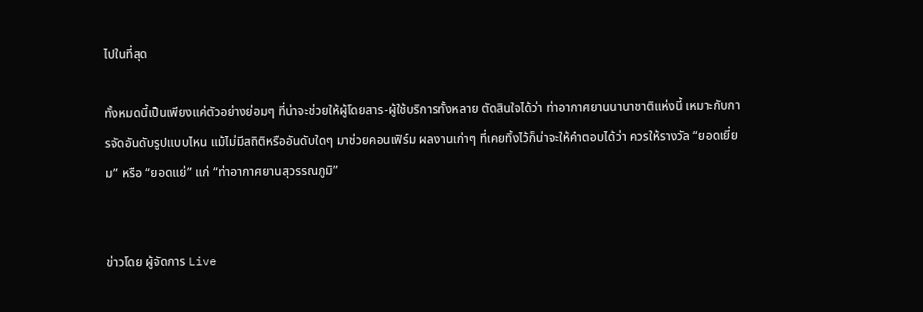ไปในที่สุด

ทั้งหมดนี้เป็นเพียงแค่ตัวอย่างย่อมๆ ที่น่าจะช่วยให้ผู้โดยสาร-ผู้ใช้บริการทั้งหลาย ตัดสินใจได้ว่า ท่าอากาศยานนานาชาติแห่งนี้ เหมาะกับการจัดอันดับรูปแบบไหน แม้ไม่มีสถิติหรืออันดับใดๆ มาช่วยคอนเฟิร์ม ผลงานเก่าๆ ที่เคยทิ้งไว้ก็น่าจะให้คำตอบได้ว่า ควรให้รางวัล “ยอดเยี่ยม” หรือ “ยอดแย่” แก่ “ท่าอากาศยานสุวรรณภูมิ”


ข่าวโดย ผู้จัดการ Live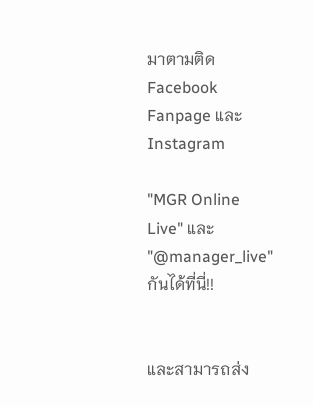มาตามติด Facebook Fanpage และ Instagram

"MGR Online Live" และ "@manager_live" กันได้ที่นี่!!


และสามารถส่ง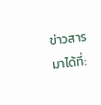ข่าวสารมาได้ที่: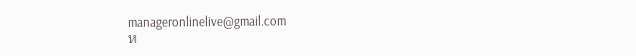manageronlinelive@gmail.com
ห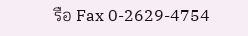รือ Fax 0-2629-4754